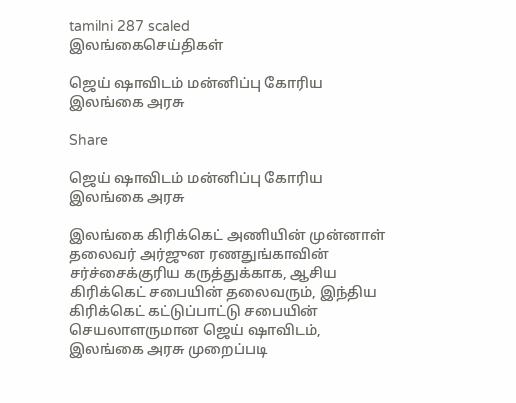tamilni 287 scaled
இலங்கைசெய்திகள்

ஜெய் ஷாவிடம் மன்னிப்பு கோரிய இலங்கை அரசு

Share

ஜெய் ஷாவிடம் மன்னிப்பு கோரிய இலங்கை அரசு

இலங்கை கிரிக்கெட் அணியின் முன்னாள் தலைவர் அர்ஜுன ரணதுங்காவின் சர்ச்சைக்குரிய கருத்துக்காக, ஆசிய கிரிக்கெட் சபையின் தலைவரும், இந்திய கிரிக்கெட் கட்டுப்பாட்டு சபையின் செயலாளருமான ஜெய் ஷாவிடம், இலங்கை அரசு முறைப்படி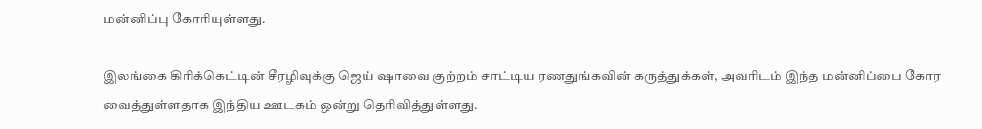மன்னிப்பு கோரியுள்ளது.

இலங்கை கிரிக்கெட்டின் சீரழிவுக்கு ஜெய் ஷாவை குற்றம் சாட்டிய ரணதுங்கவின் கருத்துக்கள், அவரிடம் இந்த மன்னிப்பை கோர வைத்துள்ளதாக இந்திய ஊடகம் ஒன்று தெரிவித்துள்ளது.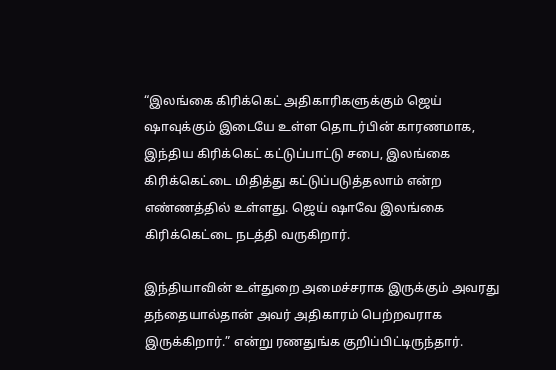“இலங்கை கிரிக்கெட் அதிகாரிகளுக்கும் ஜெய் ஷாவுக்கும் இடையே உள்ள தொடர்பின் காரணமாக, இந்திய கிரிக்கெட் கட்டுப்பாட்டு சபை, இலங்கை கிரிக்கெட்டை மிதித்து கட்டுப்படுத்தலாம் என்ற எண்ணத்தில் உள்ளது. ஜெய் ஷாவே இலங்கை கிரிக்கெட்டை நடத்தி வருகிறார்.

இந்தியாவின் உள்துறை அமைச்சராக இருக்கும் அவரது தந்தையால்தான் அவர் அதிகாரம் பெற்றவராக இருக்கிறார்.” என்று ரணதுங்க குறிப்பிட்டிருந்தார்.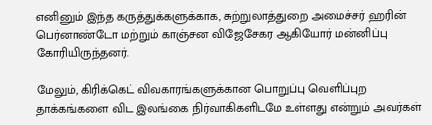எனினும் இந்த கருத்துக்களுக்காக, சுற்றுலாத்துறை அமைச்சர் ஹரின் பெர்னாண்டோ மற்றும் காஞ்சன விஜேசேகர ஆகியோர் மன்னிப்பு கோரியிருந்தனர்.

மேலும், கிரிக்கெட் விவகாரங்களுக்கான பொறுப்பு வெளிப்புற தாக்கங்களை விட இலங்கை நிர்வாகிகளிடமே உள்ளது என்றும் அவர்கள்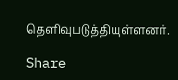தெளிவுபடுத்தியுள்ளனர்.

Share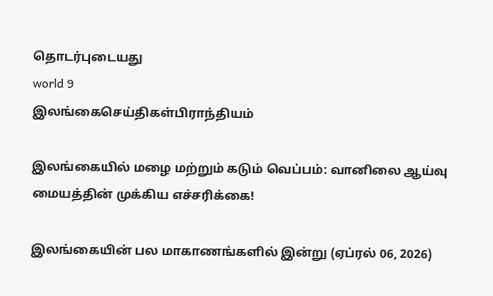தொடர்புடையது
world 9
இலங்கைசெய்திகள்பிராந்தியம்

இலங்கையில் மழை மற்றும் கடும் வெப்பம்: வானிலை ஆய்வு மையத்தின் முக்கிய எச்சரிக்கை!

இலங்கையின் பல மாகாணங்களில் இன்று (ஏப்ரல் 06, 2026)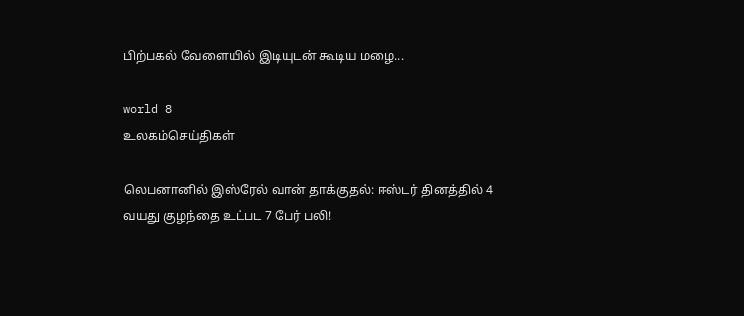பிற்பகல் வேளையில் இடியுடன் கூடிய மழை...

world 8
உலகம்செய்திகள்

லெபனானில் இஸ்ரேல் வான் தாக்குதல்: ஈஸ்டர் தினத்தில் 4 வயது குழந்தை உட்பட 7 பேர் பலி!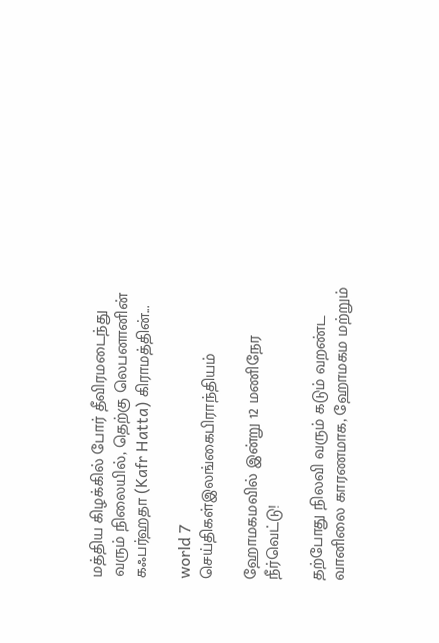மத்திய கிழக்கில் போர் தீவிரமடைந்து வரும் நிலையில், தெற்கு லெபனானின் கஃபர்ஹதா (Kafr Hatta) கிராமத்தின்...

world 7
செய்திகள்இலங்கைபிராந்தியம்

ஹோமகமவில் இன்று 12 மணிநேர நீர்வெட்டு!

தற்போது நிலவி வரும் கடும் வறண்ட வானிலை காரணமாக, ஹோமகம மற்றும்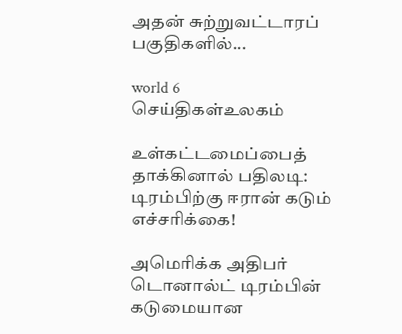அதன் சுற்றுவட்டாரப் பகுதிகளில்...

world 6
செய்திகள்உலகம்

உள்கட்டமைப்பைத் தாக்கினால் பதிலடி: டிரம்பிற்கு ஈரான் கடும் எச்சரிக்கை!

அமெரிக்க அதிபர் டொனால்ட் டிரம்பின் கடுமையான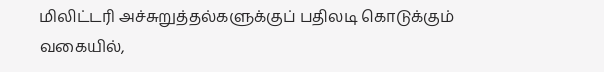மிலிட்டரி அச்சுறுத்தல்களுக்குப் பதிலடி கொடுக்கும் வகையில்,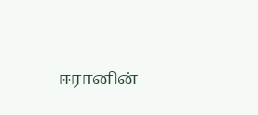ஈரானின்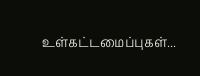உள்கட்டமைப்புகள்...